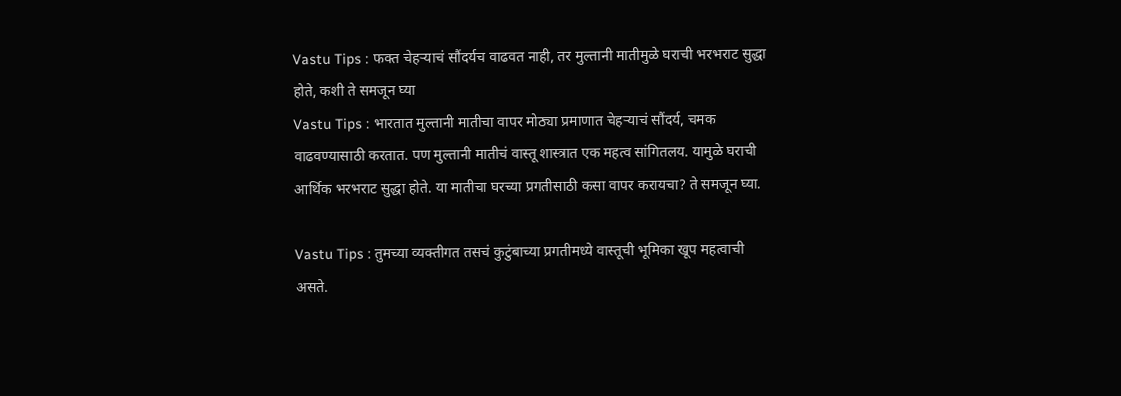Vastu Tips : फक्त चेहऱ्याचं सौंदर्यच वाढवत नाही, तर मुल्तानी मातीमुळे घराची भरभराट सुद्धा होते, कशी ते समजून घ्या
Vastu Tips : भारतात मुल्तानी मातीचा वापर मोठ्या प्रमाणात चेहऱ्याचं सौंदर्य, चमक वाढवण्यासाठी करतात. पण मुल्तानी मातीचं वास्तू शास्त्रात एक महत्व सांगितलय. यामुळे घराची आर्थिक भरभराट सुद्धा होते. या मातीचा घरच्या प्रगतीसाठी कसा वापर करायचा? ते समजून घ्या.

Vastu Tips : तुमच्या व्यक्तीगत तसचं कुटुंबाच्या प्रगतीमध्ये वास्तूची भूमिका खूप महत्वाची असते.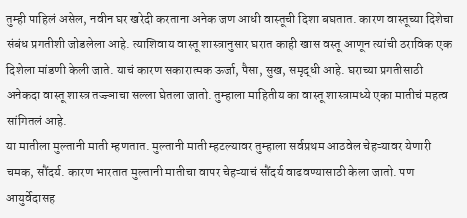तुम्ही पाहिलं असेल, नवीन घर खरेदी करताना अनेक जण आधी वास्तूची दिशा बघतात. कारण वास्तूच्या दिशेचा संबंध प्रगतीशी जोडलेला आहे. त्याशिवाय वास्तू शास्त्रानुसार घरात काही खास वस्तू आणून त्यांची ठराविक एक दिशेला मांडणी केली जाते. याचं कारण सकारात्मक ऊर्जा, पैसा, सुख, समृद्धी आहे. घराच्या प्रगतीसाठी अनेकदा वास्तू शास्त्र तज्ज्ञाचा सल्ला घेतला जातो. तुम्हाला माहितीय का वास्तू शास्त्रामध्ये एका मातीचं महत्व सांगितलं आहे.
या मातीला मुल्तानी माती म्हणतात. मुल्तानी माती म्हटल्यावर तुम्हाला सर्वप्रथम आठवेल चेहऱ्यावर येणारी चमक, सौंदर्य. कारण भारतात मुल्तानी मातीचा वापर चेहऱ्याचं सौंदर्य वाढवण्यासाठी केला जातो. पण आयुर्वेदासह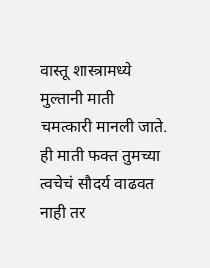वास्तू शास्त्रामध्ये मुल्तानी माती चमत्कारी मानली जाते. ही माती फक्त तुमच्या त्वचेचं सौदर्य वाढवत नाही तर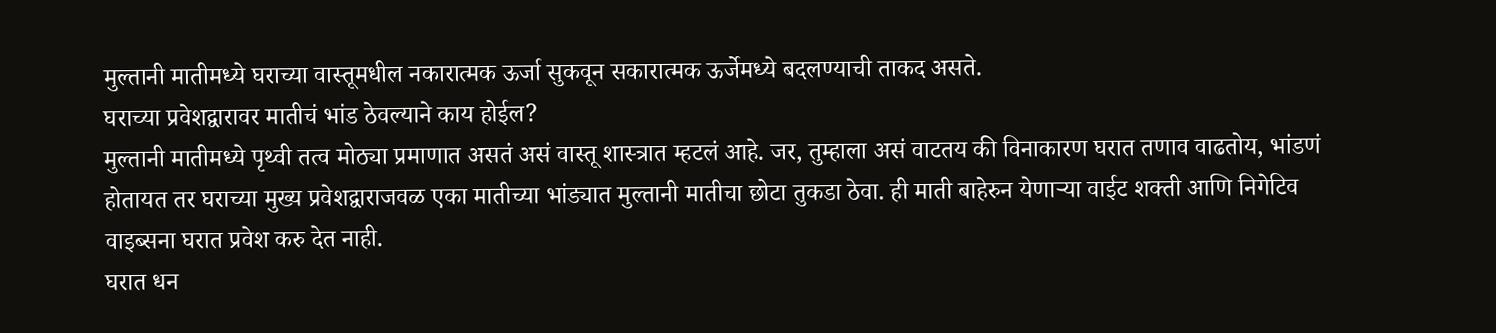मुल्तानी मातीमध्ये घराच्या वास्तूमधील नकारात्मक ऊर्जा सुकवून सकारात्मक ऊर्जेमध्ये बदलण्याची ताकद असते.
घराच्या प्रवेशद्वारावर मातीचं भांड ठेवल्याने काय होईल?
मुल्तानी मातीमध्ये पृथ्वी तत्व मोठ्या प्रमाणात असतं असं वास्तू शास्त्रात म्हटलं आहे. जर, तुम्हाला असं वाटतय की विनाकारण घरात तणाव वाढतोय, भांडणं होतायत तर घराच्या मुख्य प्रवेशद्वाराजवळ एका मातीच्या भांड्यात मुल्तानी मातीचा छोटा तुकडा ठेवा. ही माती बाहेरुन येणाऱ्या वाईट शक्ती आणि निगेटिव वाइब्सना घरात प्रवेश करु देत नाही.
घरात धन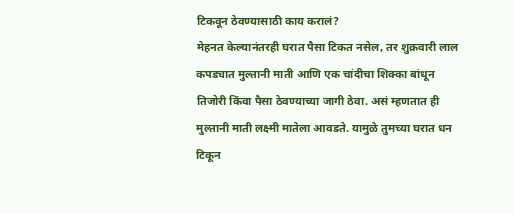टिकवून ठेवण्यासाठी काय करालं?
मेहनत केल्यानंतरही घरात पैसा टिकत नसेल, तर शुक्रवारी लाल कपड्यात मुल्तानी माती आणि एक चांदीचा शिक्का बांधून तिजोरी किंवा पैसा ठेवण्याच्या जागी ठेवा. असं म्हणतात ही मुल्तानी माती लक्ष्मी मातेला आवडते. यामुळे तुमच्या घरात धन टिकून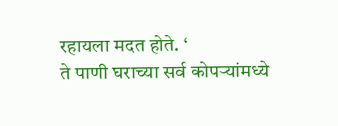रहायला मदत होते. ‘
ते पाणी घराच्या सर्व कोपऱ्यांमध्ये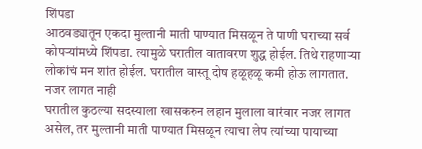शिंपडा
आठवड्यातून एकदा मुल्तानी माती पाण्यात मिसळून ते पाणी घराच्या सर्व कोपऱ्यांमध्ये शिंपडा. त्यामुळे घरातील वातावरण शुद्ध होईल. तिथे राहणाऱ्या लोकांचं मन शांत होईल. घरातील वास्तू दोष हळूहळू कमी होऊ लागतात.
नजर लागत नाही
घरातील कुठल्या सदस्याला खासकरुन लहान मुलाला वारंवार नजर लागत असेल, तर मुल्तानी माती पाण्यात मिसळून त्याचा लेप त्यांच्या पायाच्या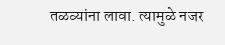तळव्यांना लावा. त्यामुळे नजर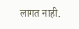लागत नाही.